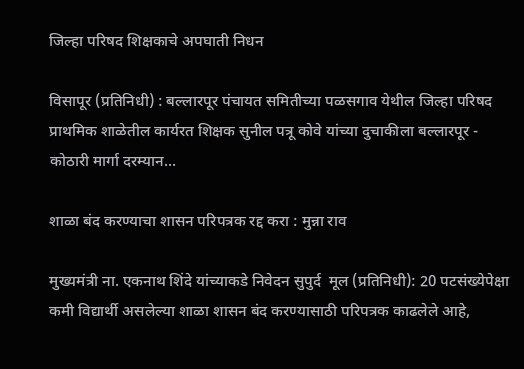जिल्हा परिषद शिक्षकाचे अपघाती निधन

विसापूर (प्रतिनिधी) : बल्लारपूर पंचायत समितीच्या पळसगाव येथील जिल्हा परिषद प्राथमिक शाळेतील कार्यरत शिक्षक सुनील पत्रू कोवे यांच्या दुचाकीला बल्लारपूर - कोठारी मार्गा दरम्यान...

शाळा बंद करण्याचा शासन परिपत्रक रद्द करा : मुन्ना राव

मुख्यमंत्री ना. एकनाथ शिंदे यांच्याकडे निवेदन सुपुर्द  मूल (प्रतिनिधी): 20 पटसंख्येपेक्षा कमी विद्यार्थी असलेल्या शाळा शासन बंद करण्यासाठी परिपत्रक काढलेले आहे,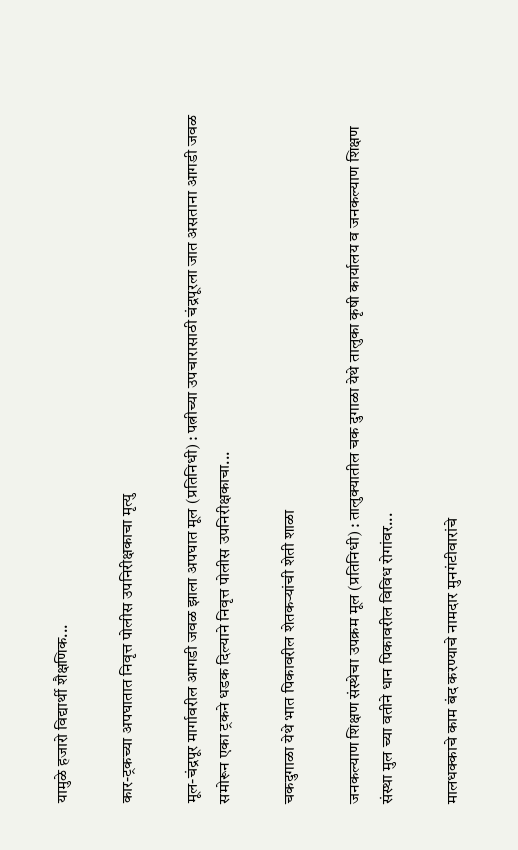यामुळे हजारो विद्यार्थी शैक्षणिक...

कार-ट्रकच्या अपघातात निवृत्त पोलीस उपनिरीक्षकाचा मृत्यु

मूल-चंद्रपूर मार्गावरील आगडी जवळ झाला अपघात मूल (प्रतिनिधी) : पत्नीच्या उपचारासाठी चंद्रपूरला जात असताना आगडी जवळ समोरून एका ट्रकने धडक दिल्याने निवृत्त पोलीस उपनिरीक्षकाचा...

चकदुगाळा येथे भात पिकावरील शेतकऱ्यांची शेती शाळा

जनकल्याण शिक्षण संस्थेचा उपक्रम मूल (प्रतिनिधी) : तालुक्यातील चक दुगाळा येथे तालुका कृषी कार्यालय व जनकल्याण शिक्षण संस्था मुल च्या वतीने धान पिकावरील विविध रोगांवर...

मालधक्काचे काम बंद करण्याचे नामदार मुनगंटीवारांचे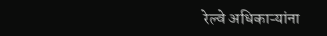रेल्वे अधिकाऱ्यांना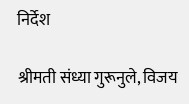निर्देश

श्रीमती संध्या गुरूनुले, विजय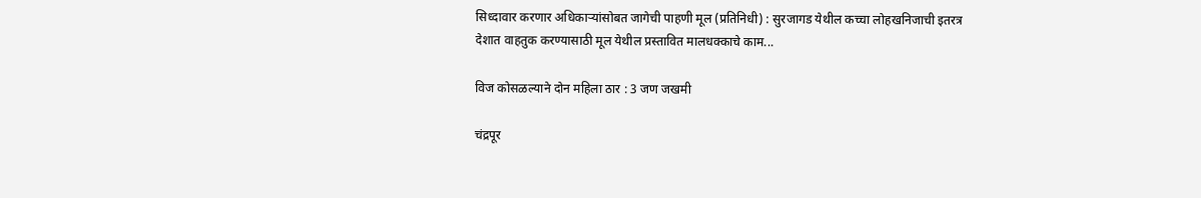सिध्दावार करणार अधिकाऱ्यांसोबत जागेची पाहणी मूल (प्रतिनिधी) : सुरजागड येथील कच्चा लोहखनिजाची इतरत्र देशात वाहतुक करण्यासाठी मूल येथील प्रस्तावित मालधक्काचे काम...

विज कोसळल्याने दोन महिला ठार : 3 जण जखमी

चंद्रपूर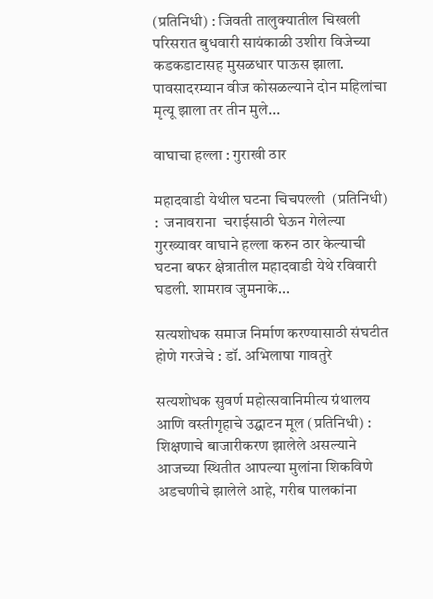(प्रतिनिधी) : जिवती तालुक्यातील चिखली परिसरात बुधवारी सायंकाळी उशीरा विजेच्या कडकडाटासह मुसळधार पाऊस झाला. पावसादरम्यान वीज कोसळल्याने दोन महिलांचा मृत्यू झाला तर तीन मुले...

वाघाचा हल्ला : गुराखी ठार

महादवाडी येथील घटना चिचपल्ली  (प्रतिनिधी) :  जनावराना  चराईसाठी घेऊन गेलेल्या गुरख्यावर वाघाने हल्ला करुन ठार केल्याची घटना बफर क्षेत्रातील महादवाडी येथे रविवारी घडली. शामराव जुमनाके...

सत्यशोधक समाज निर्माण करण्यासाठी संघटीत होणे गरजेचे : डॉ. अभिलाषा गावतुरे

सत्यशोधक सुवर्ण महोत्सवानिमीत्य ग्रंथालय आणि वस्तीगृहाचे उद्घाटन मूल (प्रतिनिधी) : शिक्षणाचे बाजारीकरण झालेले असल्याने आजच्या स्थितीत आपल्या मुलांना शिकविणे अडचणीचे झालेले आहे, गरीब पालकांना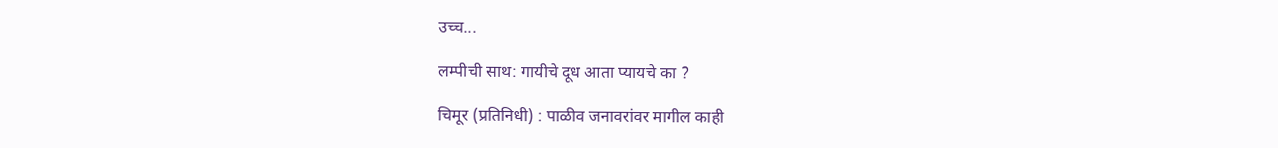उच्च...

लम्पीची साथ: गायीचे दूध आता प्यायचे का ?

चिमूर (प्रतिनिधी) : पाळीव जनावरांवर मागील काही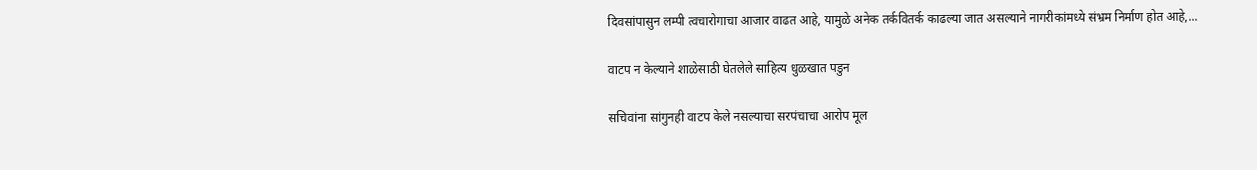दिवसांपासुन लम्पी त्वचारोगाचा आजार वाढत आहे, यामुळे अनेक तर्कवितर्क काढल्या जात असल्याने नागरीकांमध्ये संभ्रम निर्माण होत आहे,...

वाटप न केल्याने शाळेसाठी घेतलेले साहित्य धुळखात पडुन

सचिवांना सांगुनही वाटप केले नसल्याचा सरपंचाचा आरोप मूल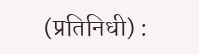(प्रतिनिधी) :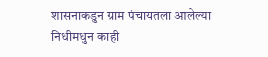शासनाकडुन ग्राम पंचायतला आलेल्या निधीमधुन काही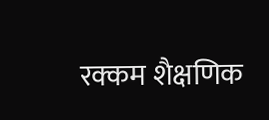रक्कम शैक्षणिक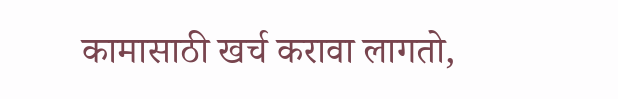कामासाठी खर्च करावा लागतो,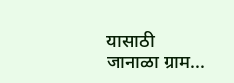यासाठी जानाळा ग्राम...